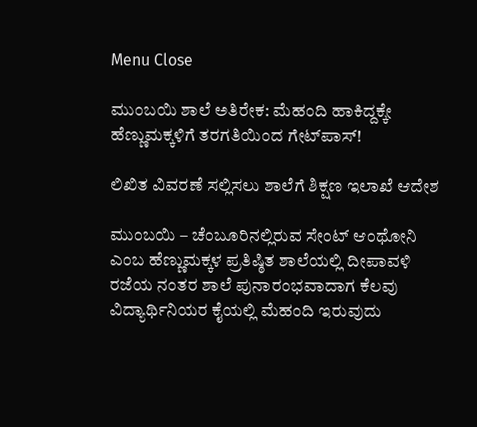Menu Close

ಮುಂಬಯಿ ಶಾಲೆ ಅತಿರೇಕ: ಮೆಹಂದಿ ಹಾಕಿದ್ದಕ್ಕೇ ಹೆಣ್ಣುಮಕ್ಕಳಿಗೆ ತರಗತಿಯಿಂದ ಗೇಟ್‌ಪಾಸ್!

ಲಿಖಿತ ವಿವರಣೆ ಸಲ್ಲಿಸಲು ಶಾಲೆಗೆ ಶಿಕ್ಷಣ ಇಲಾಖೆ ಆದೇಶ

ಮುಂಬಯಿ – ಚೆಂಬೂರಿನಲ್ಲಿರುವ ಸೇಂಟ್ ಆಂಥೋನಿ ಎಂಬ ಹೆಣ್ಣುಮಕ್ಕಳ ಪ್ರತಿಷ್ಠಿತ ಶಾಲೆಯಲ್ಲಿ ದೀಪಾವಳಿ ರಜೆಯ ನಂತರ ಶಾಲೆ ಪುನಾರಂಭವಾದಾಗ ಕೆಲವು ವಿದ್ಯಾರ್ಥಿನಿಯರ ಕೈಯಲ್ಲಿ ಮೆಹಂದಿ ಇರುವುದು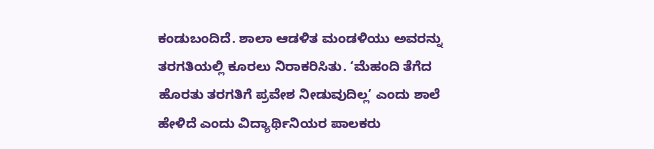ಕಂಡುಬಂದಿದೆ. ಶಾಲಾ ಆಡಳಿತ ಮಂಡಳಿಯು ಅವರನ್ನು ತರಗತಿಯಲ್ಲಿ ಕೂರಲು ನಿರಾಕರಿಸಿತು. ‘ಮೆಹಂದಿ ತೆಗೆದ ಹೊರತು ತರಗತಿಗೆ ಪ್ರವೇಶ ನೀಡುವುದಿಲ್ಲ’ ಎಂದು ಶಾಲೆ ಹೇಳಿದೆ ಎಂದು ವಿದ್ಯಾರ್ಥಿನಿಯರ ಪಾಲಕರು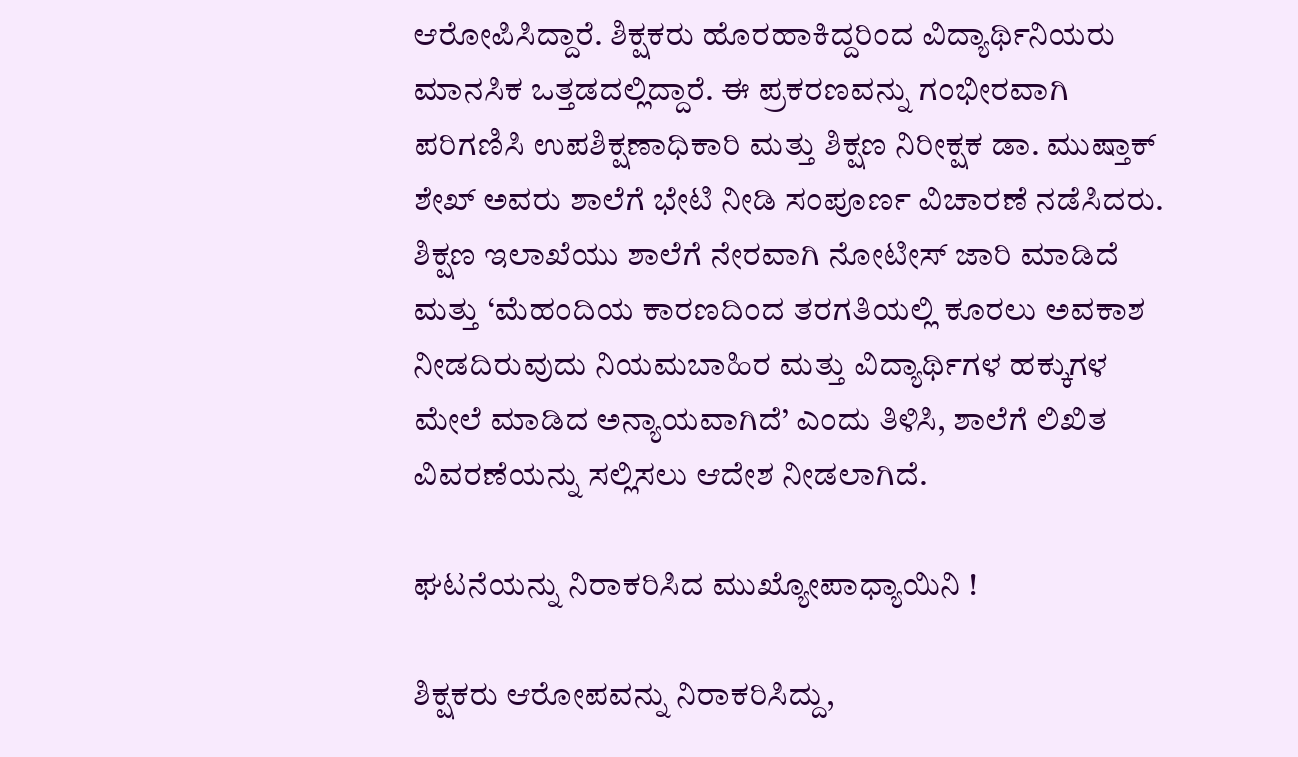ಆರೋಪಿಸಿದ್ದಾರೆ. ಶಿಕ್ಷಕರು ಹೊರಹಾಕಿದ್ದರಿಂದ ವಿದ್ಯಾರ್ಥಿನಿಯರು ಮಾನಸಿಕ ಒತ್ತಡದಲ್ಲಿದ್ದಾರೆ. ಈ ಪ್ರಕರಣವನ್ನು ಗಂಭೀರವಾಗಿ ಪರಿಗಣಿಸಿ ಉಪಶಿಕ್ಷಣಾಧಿಕಾರಿ ಮತ್ತು ಶಿಕ್ಷಣ ನಿರೀಕ್ಷಕ ಡಾ. ಮುಷ್ತಾಕ್ ಶೇಖ್ ಅವರು ಶಾಲೆಗೆ ಭೇಟಿ ನೀಡಿ ಸಂಪೂರ್ಣ ವಿಚಾರಣೆ ನಡೆಸಿದರು. ಶಿಕ್ಷಣ ಇಲಾಖೆಯು ಶಾಲೆಗೆ ನೇರವಾಗಿ ನೋಟೀಸ್ ಜಾರಿ ಮಾಡಿದೆ ಮತ್ತು ‘ಮೆಹಂದಿಯ ಕಾರಣದಿಂದ ತರಗತಿಯಲ್ಲಿ ಕೂರಲು ಅವಕಾಶ ನೀಡದಿರುವುದು ನಿಯಮಬಾಹಿರ ಮತ್ತು ವಿದ್ಯಾರ್ಥಿಗಳ ಹಕ್ಕುಗಳ ಮೇಲೆ ಮಾಡಿದ ಅನ್ಯಾಯವಾಗಿದೆ’ ಎಂದು ತಿಳಿಸಿ, ಶಾಲೆಗೆ ಲಿಖಿತ ವಿವರಣೆಯನ್ನು ಸಲ್ಲಿಸಲು ಆದೇಶ ನೀಡಲಾಗಿದೆ.

ಘಟನೆಯನ್ನು ನಿರಾಕರಿಸಿದ ಮುಖ್ಯೋಪಾಧ್ಯಾಯಿನಿ !

ಶಿಕ್ಷಕರು ಆರೋಪವನ್ನು ನಿರಾಕರಿಸಿದ್ದು,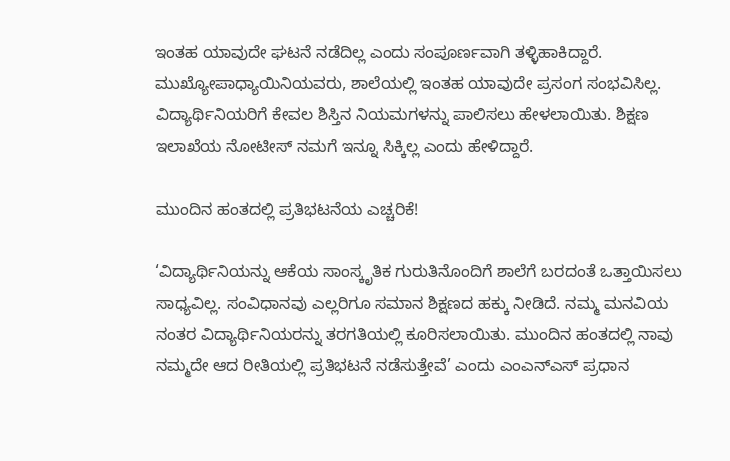ಇಂತಹ ಯಾವುದೇ ಘಟನೆ ನಡೆದಿಲ್ಲ ಎಂದು ಸಂಪೂರ್ಣವಾಗಿ ತಳ್ಳಿಹಾಕಿದ್ದಾರೆ. ಮುಖ್ಯೋಪಾಧ್ಯಾಯಿನಿಯವರು, ಶಾಲೆಯಲ್ಲಿ ಇಂತಹ ಯಾವುದೇ ಪ್ರಸಂಗ ಸಂಭವಿಸಿಲ್ಲ. ವಿದ್ಯಾರ್ಥಿನಿಯರಿಗೆ ಕೇವಲ ಶಿಸ್ತಿನ ನಿಯಮಗಳನ್ನು ಪಾಲಿಸಲು ಹೇಳಲಾಯಿತು. ಶಿಕ್ಷಣ ಇಲಾಖೆಯ ನೋಟೀಸ್ ನಮಗೆ ಇನ್ನೂ ಸಿಕ್ಕಿಲ್ಲ ಎಂದು ಹೇಳಿದ್ದಾರೆ.

ಮುಂದಿನ ಹಂತದಲ್ಲಿ ಪ್ರತಿಭಟನೆಯ ಎಚ್ಚರಿಕೆ!

‘ವಿದ್ಯಾರ್ಥಿನಿಯನ್ನು ಆಕೆಯ ಸಾಂಸ್ಕೃತಿಕ ಗುರುತಿನೊಂದಿಗೆ ಶಾಲೆಗೆ ಬರದಂತೆ ಒತ್ತಾಯಿಸಲು ಸಾಧ್ಯವಿಲ್ಲ. ಸಂವಿಧಾನವು ಎಲ್ಲರಿಗೂ ಸಮಾನ ಶಿಕ್ಷಣದ ಹಕ್ಕು ನೀಡಿದೆ. ನಮ್ಮ ಮನವಿಯ ನಂತರ ವಿದ್ಯಾರ್ಥಿನಿಯರನ್ನು ತರಗತಿಯಲ್ಲಿ ಕೂರಿಸಲಾಯಿತು. ಮುಂದಿನ ಹಂತದಲ್ಲಿ ನಾವು ನಮ್ಮದೇ ಆದ ರೀತಿಯಲ್ಲಿ ಪ್ರತಿಭಟನೆ ನಡೆಸುತ್ತೇವೆ’ ಎಂದು ಎಂಎನ್‌ಎಸ್ ಪ್ರಧಾನ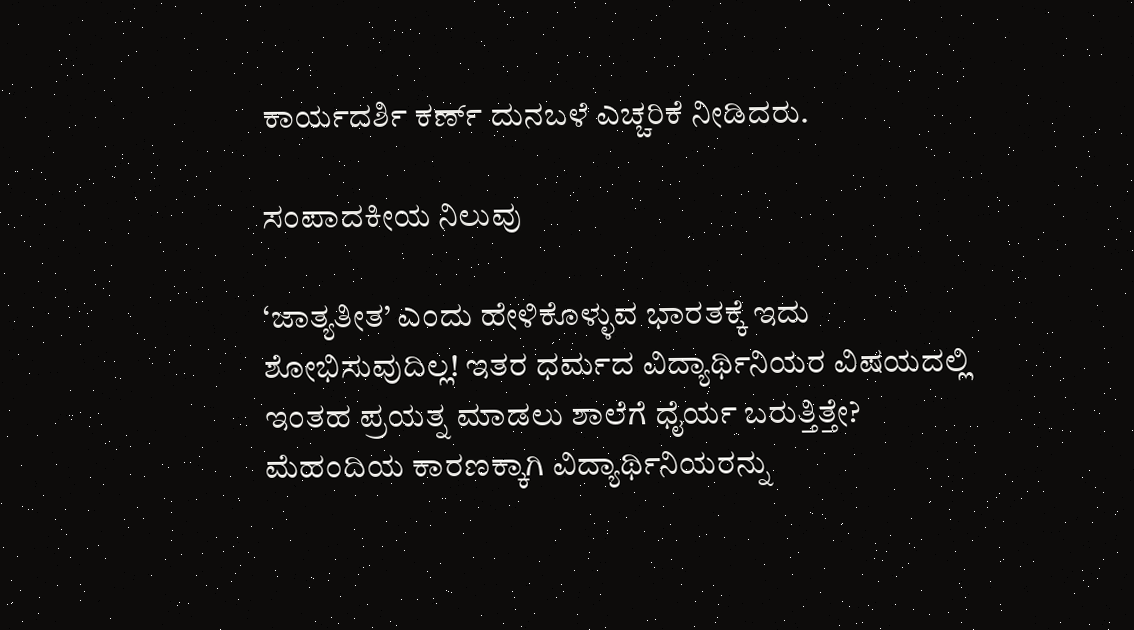ಕಾರ್ಯದರ್ಶಿ ಕರ್ಣ್ ದುನಬಳೆ ಎಚ್ಚರಿಕೆ ನೀಡಿದರು.

ಸಂಪಾದಕೀಯ ನಿಲುವು

‘ಜಾತ್ಯತೀತ’ ಎಂದು ಹೇಳಿಕೊಳ್ಳುವ ಭಾರತಕ್ಕೆ ಇದು ಶೋಭಿಸುವುದಿಲ್ಲ! ಇತರ ಧರ್ಮದ ವಿದ್ಯಾರ್ಥಿನಿಯರ ವಿಷಯದಲ್ಲಿ ಇಂತಹ ಪ್ರಯತ್ನ ಮಾಡಲು ಶಾಲೆಗೆ ಧೈರ್ಯ ಬರುತ್ತಿತ್ತೇ?
ಮೆಹಂದಿಯ ಕಾರಣಕ್ಕಾಗಿ ವಿದ್ಯಾರ್ಥಿನಿಯರನ್ನು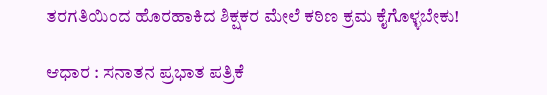ತರಗತಿಯಿಂದ ಹೊರಹಾಕಿದ ಶಿಕ್ಷಕರ ಮೇಲೆ ಕಠಿಣ ಕ್ರಮ ಕೈಗೊಳ್ಳಬೇಕು!

ಆಧಾರ : ಸನಾತನ ಪ್ರಭಾತ ಪತ್ರಿಕೆ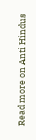Read more on Anti Hindus